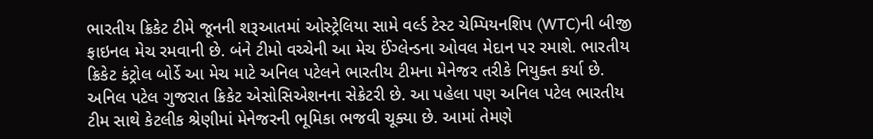ભારતીય ક્રિકેટ ટીમે જૂનની શરૂઆતમાં ઓસ્ટ્રેલિયા સામે વર્લ્ડ ટેસ્ટ ચેમ્પિયનશિપ (WTC)ની બીજી ફાઇનલ મેચ રમવાની છે. બંને ટીમો વચ્ચેની આ મેચ ઈંગ્લેન્ડના ઓવલ મેદાન પર રમાશે. ભારતીય ક્રિકેટ કંટ્રોલ બોર્ડે આ મેચ માટે અનિલ પટેલને ભારતીય ટીમના મેનેજર તરીકે નિયુક્ત કર્યા છે.
અનિલ પટેલ ગુજરાત ક્રિકેટ એસોસિએશનના સેક્રેટરી છે. આ પહેલા પણ અનિલ પટેલ ભારતીય ટીમ સાથે કેટલીક શ્રેણીમાં મેનેજરની ભૂમિકા ભજવી ચૂક્યા છે. આમાં તેમણે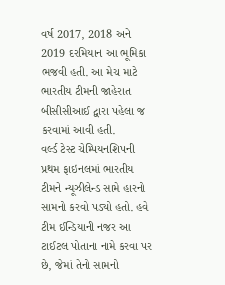વર્ષ 2017, 2018 અને 2019 દરમિયાન આ ભૂમિકા ભજવી હતી. આ મેચ માટે ભારતીય ટીમની જાહેરાત બીસીસીઆઈ દ્વારા પહેલા જ કરવામાં આવી હતી.
વર્લ્ડ ટેસ્ટ ચેમ્પિયનશિપની પ્રથમ ફાઇનલમાં ભારતીય ટીમને ન્યૂઝીલેન્ડ સામે હારનો સામનો કરવો પડ્યો હતો. હવે ટીમ ઈન્ડિયાની નજર આ ટાઈટલ પોતાના નામે કરવા પર છે, જેમાં તેનો સામનો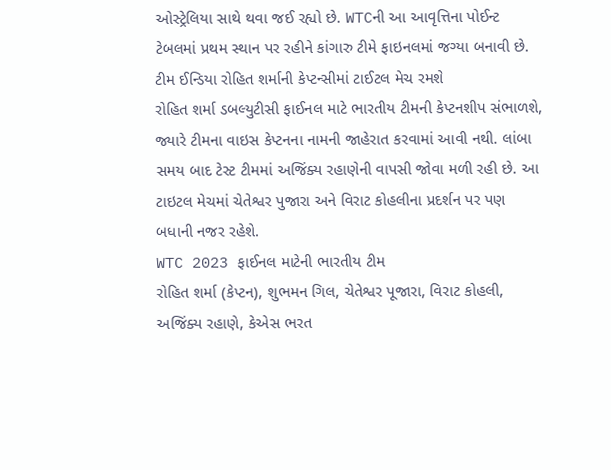ઓસ્ટ્રેલિયા સાથે થવા જઈ રહ્યો છે. WTCની આ આવૃત્તિના પોઈન્ટ ટેબલમાં પ્રથમ સ્થાન પર રહીને કાંગારુ ટીમે ફાઇનલમાં જગ્યા બનાવી છે.
ટીમ ઈન્ડિયા રોહિત શર્માની કેપ્ટન્સીમાં ટાઈટલ મેચ રમશે
રોહિત શર્મા ડબલ્યુટીસી ફાઈનલ માટે ભારતીય ટીમની કેપ્ટનશીપ સંભાળશે, જ્યારે ટીમના વાઇસ કેપ્ટનના નામની જાહેરાત કરવામાં આવી નથી. લાંબા સમય બાદ ટેસ્ટ ટીમમાં અજિંક્ય રહાણેની વાપસી જોવા મળી રહી છે. આ ટાઇટલ મેચમાં ચેતેશ્વર પુજારા અને વિરાટ કોહલીના પ્રદર્શન પર પણ બધાની નજર રહેશે.
WTC 2023 ફાઈનલ માટેની ભારતીય ટીમ
રોહિત શર્મા (કેપ્ટન), શુભમન ગિલ, ચેતેશ્વર પૂજારા, વિરાટ કોહલી, અજિંક્ય રહાણે, કેએસ ભરત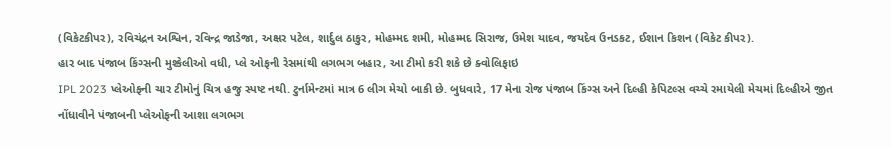(વિકેટકીપર), રવિચંદ્રન અશ્વિન, રવિન્દ્ર જાડેજા, અક્ષર પટેલ, શાર્દુલ ઠાકુર, મોહમ્મદ શમી, મોહમ્મદ સિરાજ, ઉમેશ યાદવ, જયદેવ ઉનડકટ, ઈશાન કિશન (વિકેટ કીપર).
હાર બાદ પંજાબ કિંગ્સની મુશ્કેલીઓ વધી, પ્લે ઓફની રેસમાંથી લગભગ બહાર, આ ટીમો કરી શકે છે ક્વોલિફાઇ
IPL 2023 પ્લેઓફની ચાર ટીમોનું ચિત્ર હજુ સ્પષ્ટ નથી. ટુર્નામેન્ટમાં માત્ર 6 લીગ મેચો બાકી છે. બુધવારે, 17 મેના રોજ પંજાબ કિંગ્સ અને દિલ્હી કેપિટલ્સ વચ્ચે રમાયેલી મેચમાં દિલ્હીએ જીત નોંધાવીને પંજાબની પ્લેઓફની આશા લગભગ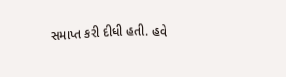સમાપ્ત કરી દીધી હતી. હવે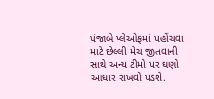પંજાબે પ્લેઓફમાં પહોંચવા માટે છેલ્લી મેચ જીતવાની સાથે અન્ય ટીમો પર ઘણો આધાર રાખવો પડશે.